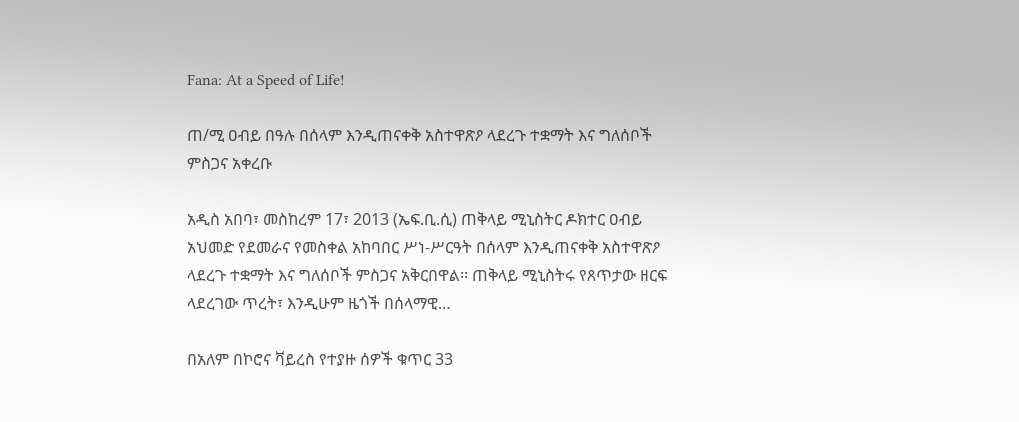Fana: At a Speed of Life!

ጠ/ሚ ዐብይ በዓሉ በሰላም እንዲጠናቀቅ አስተዋጽዖ ላደረጉ ተቋማት እና ግለሰቦች ምስጋና አቀረቡ

አዲስ አበባ፣ መስከረም 17፣ 2013 (ኤፍ.ቢ.ሲ) ጠቅላይ ሚኒስትር ዶክተር ዐብይ አህመድ የደመራና የመስቀል አከባበር ሥነ-ሥርዓት በሰላም እንዲጠናቀቅ አስተዋጽዖ ላደረጉ ተቋማት እና ግለሰቦች ምስጋና አቅርበዋል፡፡ ጠቅላይ ሚኒስትሩ የጸጥታው ዘርፍ ላደረገው ጥረት፣ እንዲሁም ዜጎች በሰላማዊ…

በአለም በኮሮና ቫይረስ የተያዙ ሰዎች ቁጥር 33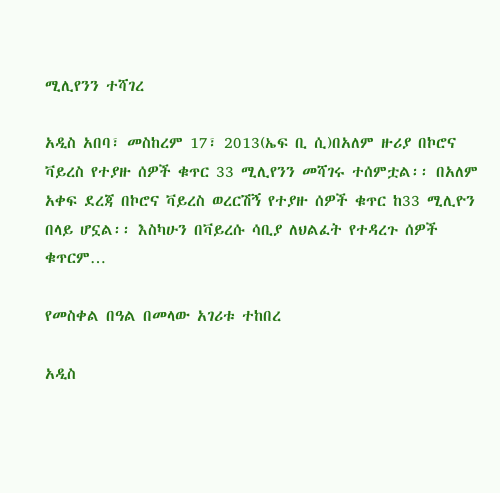ሚሊየንን ተሻገረ

አዲስ አበባ፣ መስከረም 17፣ 2013(ኤፍ ቢ ሲ)በአለም ዙሪያ በኮሮና ቫይረስ የተያዙ ሰዎች ቁጥር 33 ሚሊየንን መሻገሩ ተሰምቷል፡፡ በአለም አቀፍ ደረጃ በኮሮና ቫይረስ ወረርሽኝ የተያዙ ሰዎች ቁጥር ከ33 ሚሊዮን በላይ ሆኗል፡፡ እስካሁን በቫይረሱ ሳቢያ ለህልፈት የተዳረጉ ሰዎች ቁጥርም…

የመስቀል በዓል በመላው አገሪቱ ተከበረ

አዲስ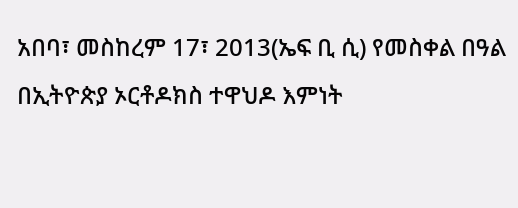አበባ፣ መስከረም 17፣ 2013(ኤፍ ቢ ሲ) የመስቀል በዓል በኢትዮጵያ ኦርቶዶክስ ተዋህዶ እምነት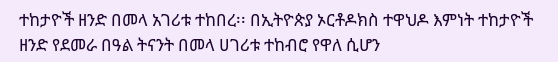ተከታዮች ዘንድ በመላ አገሪቱ ተከበረ፡፡ በኢትዮጵያ ኦርቶዶክስ ተዋህዶ እምነት ተከታዮች ዘንድ የደመራ በዓል ትናንት በመላ ሀገሪቱ ተከብሮ የዋለ ሲሆን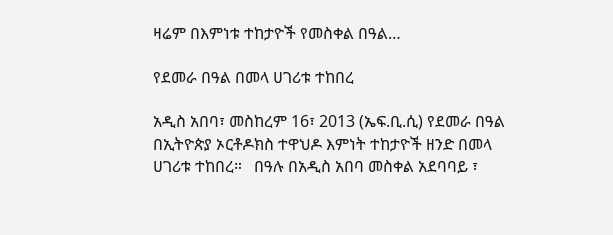ዛሬም በእምነቱ ተከታዮች የመስቀል በዓል…

የደመራ በዓል በመላ ሀገሪቱ ተከበረ

አዲስ አበባ፣ መስከረም 16፣ 2013 (ኤፍ.ቢ.ሲ) የደመራ በዓል በኢትዮጵያ ኦርቶዶክስ ተዋህዶ እምነት ተከታዮች ዘንድ በመላ ሀገሪቱ ተከበረ።   በዓሉ በአዲስ አበባ መስቀል አደባባይ ፣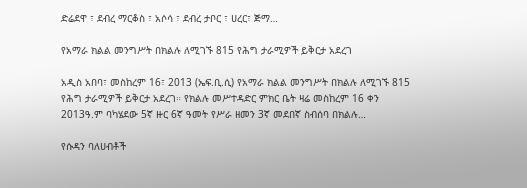ድሬደዋ ፣ ደብረ ማርቆስ ፣ አሶሳ ፣ ደብረ ታቦር ፣ ሀረር፣ ጅማ…

የአማራ ክልል መንግሥት በክልሉ ለሚገኙ 815 የሕግ ታራሚዎች ይቅርታ አደረገ

አዲስ አበባ፣ መስከረም 16፣ 2013 (ኤፍ.ቢ.ሲ) የአማራ ክልል መንግሥት በክልሉ ለሚገኙ 815 የሕግ ታራሚዎች ይቅርታ አደረገ። የክልሉ መሥተዳድር ምክር ቤት ዛሬ መስከረም 16 ቀን 2013ዓ.ም ባካሄደው 5ኛ ዙር 6ኛ ዓመት የሥራ ዘመን 3ኛ መደበኛ ስብሰባ በክልሉ…

የሱዳን ባለሀብቶች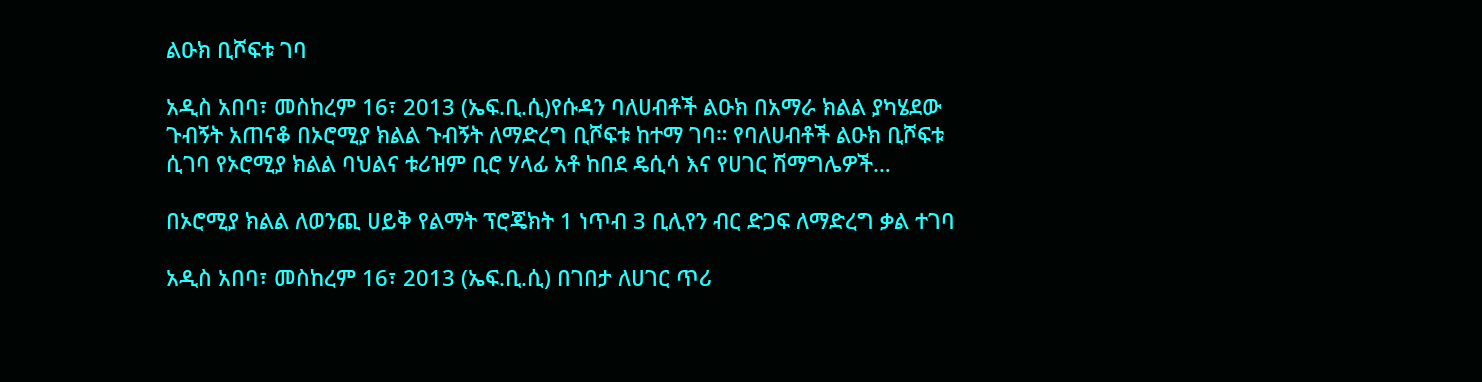ልዑክ ቢሾፍቱ ገባ

አዲስ አበባ፣ መስከረም 16፣ 2013 (ኤፍ.ቢ.ሲ)የሱዳን ባለሀብቶች ልዑክ በአማራ ክልል ያካሄደው ጉብኝት አጠናቆ በኦሮሚያ ክልል ጉብኝት ለማድረግ ቢሾፍቱ ከተማ ገባ። የባለሀብቶች ልዑክ ቢሾፍቱ ሲገባ የኦሮሚያ ክልል ባህልና ቱሪዝም ቢሮ ሃላፊ አቶ ከበደ ዴሲሳ እና የሀገር ሽማግሌዎች…

በኦሮሚያ ክልል ለወንጪ ሀይቅ የልማት ፕሮጄክት 1 ነጥብ 3 ቢሊየን ብር ድጋፍ ለማድረግ ቃል ተገባ

አዲስ አበባ፣ መስከረም 16፣ 2013 (ኤፍ.ቢ.ሲ) በገበታ ለሀገር ጥሪ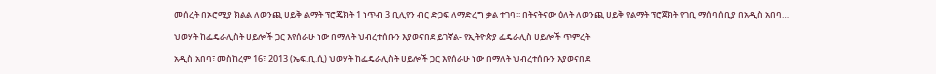መሰረት በኦሮሚያ ክልል ለወንጪ ሀይቅ ልማት ፕሮጄክት 1 ነጥብ 3 ቢሊየን ብር ድጋፍ ለማድረግ ቃል ተገባ፡፡ በትናትናው ዕለት ለወንጪ ሀይቅ የልማት ፕሮጀክት የገቢ ማሰባሰቢያ በአዲስ አበባ…

ህወሃት ከፌዴራሊስት ሀይሎች ጋር እየሰራሁ ነው በማለት ህብረተሰቡን እያወናበደ ይገኛል- የኢትዮጵያ ፌዴራሊስ ሀይሎች ጥምረት

አዲስ አበባ፣ መስከረም 16፣ 2013 (ኤፍ.ቢ.ሲ) ህወሃት ከፌዴራሊስት ሀይሎች ጋር እየሰራሁ ነው በማለት ህብረተሰቡን እያወናበደ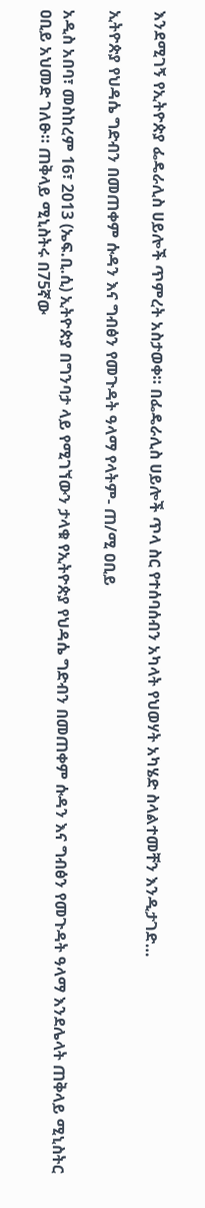እንደሚገኝ የኢትዮጵያ ፌዴራሊስ ሀይሎች ጥምረት አስታወቀ። በፌዴራሊስ ሀይሎች ጥላ ስር የተሰባሰብን አካላት የህወሃት አካሄድ ስላልተመቸን እንዲታገድ…

ኢትዮጵያ የህዳሴ ግድብን በመጠቀም ሱዳን እና ግብፅን የመጉዳት ዓላማ የላትም- ጠ/ሚ ዐቢይ

አዲስ አበባ፣ መስከረም 16፣ 2013 (ኤፍ.ቢ.ሲ) ኢትዮጵያ በግንባታ ላይ የሚገኘውን ታላቁ የኢትዮጵያ የህዳሴ ግድብን በመጠቀም ሱዳን እና ግብፅን የመጉዳት ዓላማ እንደሌላት ጠቅላይ ሚኒስትር ዐቢይ አህመድ ገለፁ። ጠቅላይ ሚኒስትሩ በ75ኛው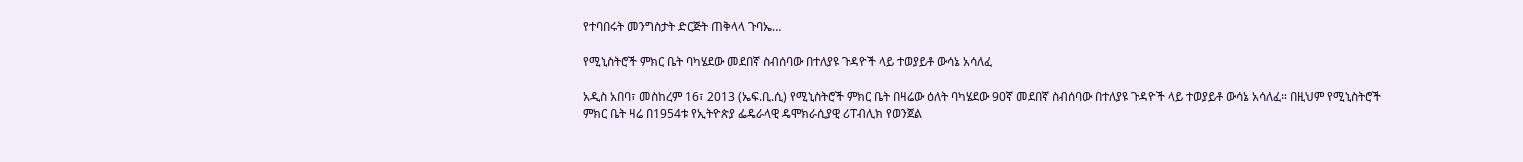የተባበሩት መንግስታት ድርጅት ጠቅላላ ጉባኤ…

የሚኒስትሮች ምክር ቤት ባካሄደው መደበኛ ስብሰባው በተለያዩ ጉዳዮች ላይ ተወያይቶ ውሳኔ አሳለፈ

አዲስ አበባ፣ መስከረም 16፣ 2013 (ኤፍ.ቢ.ሲ) የሚኒስትሮች ምክር ቤት በዛሬው ዕለት ባካሄደው 90ኛ መደበኛ ስብሰባው በተለያዩ ጉዳዮች ላይ ተወያይቶ ውሳኔ አሳለፈ። በዚህም የሚኒስትሮች ምክር ቤት ዛሬ በ1954ቱ የኢትዮጵያ ፌዴራላዊ ዴሞክራሲያዊ ሪፐብሊክ የወንጀል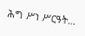ሕግ ሥነ ሥርዓት…